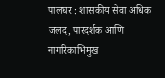पालघर : शासकीय सेवा अधिक जलद, पारदर्शक आणि नागरिकाभिमुख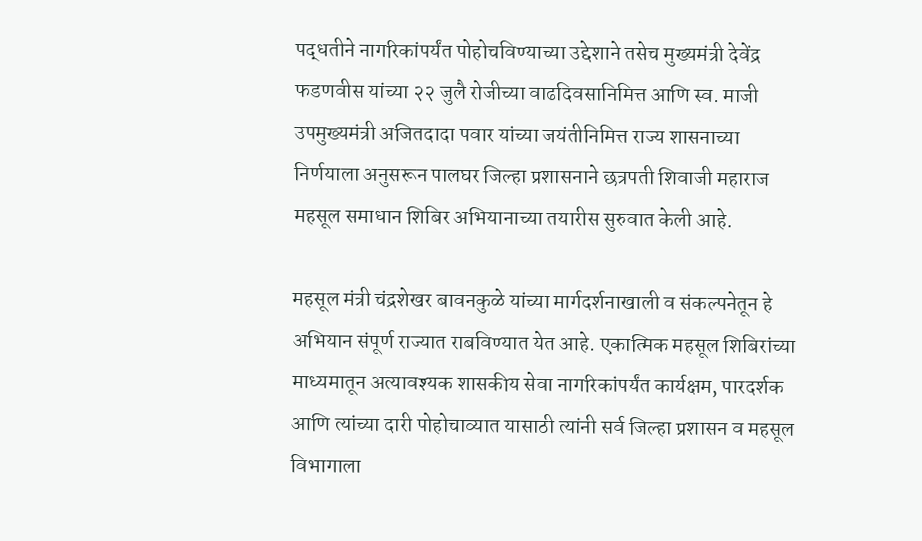पद्धतीने नागरिकांपर्यंत पोहोचविण्याच्या उद्देशाने तसेच मुख्यमंत्री देवेंद्र फडणवीस यांच्या २२ जुलै रोजीच्या वाढदिवसानिमित्त आणि स्व. माजी उपमुख्यमंत्री अजितदादा पवार यांच्या जयंतीनिमित्त राज्य शासनाच्या निर्णयाला अनुसरून पालघर जिल्हा प्रशासनाने छत्रपती शिवाजी महाराज महसूल समाधान शिबिर अभियानाच्या तयारीस सुरुवात केली आहे.

महसूल मंत्री चंद्रशेखर बावनकुळे यांच्या मार्गदर्शनाखाली व संकल्पनेतून हे अभियान संपूर्ण राज्यात राबविण्यात येत आहे. एकात्मिक महसूल शिबिरांच्या माध्यमातून अत्यावश्यक शासकीय सेवा नागरिकांपर्यंत कार्यक्षम, पारदर्शक आणि त्यांच्या दारी पोहोचाव्यात यासाठी त्यांनी सर्व जिल्हा प्रशासन व महसूल विभागाला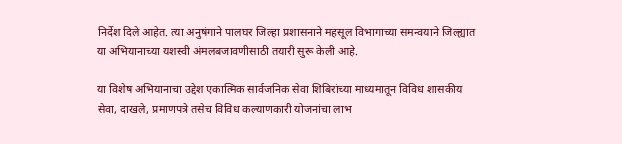निर्देश दिले आहेत. त्या अनुषंगाने पालघर जिल्हा प्रशासनाने महसूल विभागाच्या समन्वयाने जिल्ह्यात या अभियानाच्या यशस्वी अंमलबजावणीसाठी तयारी सुरू केली आहे.

या विशेष अभियानाचा उद्देश एकात्मिक सार्वजनिक सेवा शिबिरांच्या माध्यमातून विविध शासकीय सेवा, दाखले, प्रमाणपत्रे तसेच विविध कल्याणकारी योजनांचा लाभ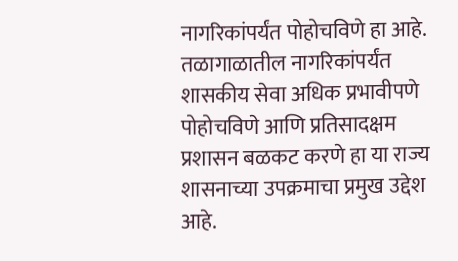नागरिकांपर्यंत पोहोचविणे हा आहे. तळागाळातील नागरिकांपर्यंत शासकीय सेवा अधिक प्रभावीपणे पोहोचविणे आणि प्रतिसादक्षम प्रशासन बळकट करणे हा या राज्य शासनाच्या उपक्रमाचा प्रमुख उद्देश आहे.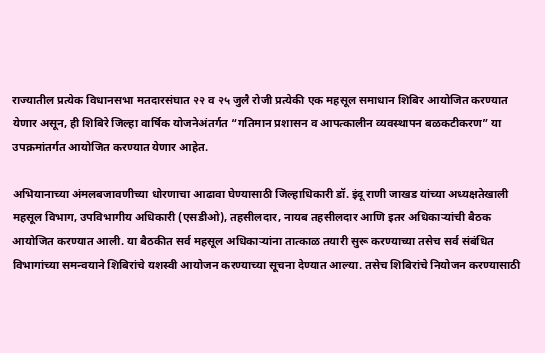राज्यातील प्रत्येक विधानसभा मतदारसंघात २२ व २५ जुलै रोजी प्रत्येकी एक महसूल समाधान शिबिर आयोजित करण्यात येणार असून, ही शिबिरे जिल्हा वार्षिक योजनेअंतर्गत “गतिमान प्रशासन व आपत्कालीन व्यवस्थापन बळकटीकरण” या उपक्रमांतर्गत आयोजित करण्यात येणार आहेत.

अभियानाच्या अंमलबजावणीच्या धोरणाचा आढावा घेण्यासाठी जिल्हाधिकारी डॉ. इंदू राणी जाखड यांच्या अध्यक्षतेखाली महसूल विभाग, उपविभागीय अधिकारी (एसडीओ), तहसीलदार, नायब तहसीलदार आणि इतर अधिकाऱ्यांची बैठक आयोजित करण्यात आली. या बैठकीत सर्व महसूल अधिकाऱ्यांना तात्काळ तयारी सुरू करण्याच्या तसेच सर्व संबंधित विभागांच्या समन्वयाने शिबिरांचे यशस्वी आयोजन करण्याच्या सूचना देण्यात आल्या. तसेच शिबिरांचे नियोजन करण्यासाठी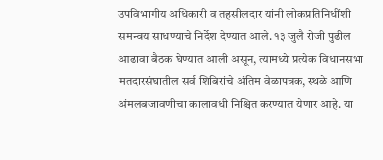उपविभागीय अधिकारी व तहसीलदार यांनी लोकप्रतिनिधींशी समन्वय साधण्याचे निर्देश देण्यात आले. १३ जुलै रोजी पुढील आढावा बैठक घेण्यात आली असून, त्यामध्ये प्रत्येक विधानसभा मतदारसंघातील सर्व शिबिरांचे अंतिम वेळापत्रक, स्थळे आणि अंमलबजावणीचा कालावधी निश्चित करण्यात येणार आहे. या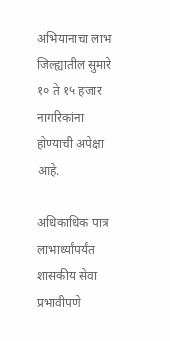अभियानाचा लाभ जिल्ह्यातील सुमारे १० ते १५ हजार नागरिकांना होण्याची अपेक्षा आहे.

अधिकाधिक पात्र लाभार्थ्यांपर्यंत शासकीय सेवा प्रभावीपणे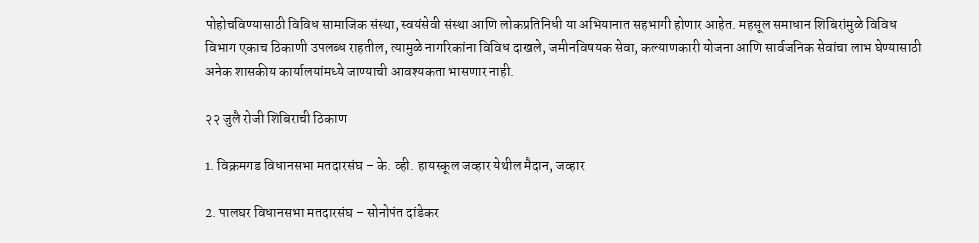पोहोचविण्यासाठी विविध सामाजिक संस्था, स्वयंसेवी संस्था आणि लोकप्रतिनिधी या अभियानात सहभागी होणार आहेत. महसूल समाधान शिबिरांमुळे विविध विभाग एकाच ठिकाणी उपलब्ध राहतील, त्यामुळे नागरिकांना विविध दाखले, जमीनविषयक सेवा, कल्याणकारी योजना आणि सार्वजनिक सेवांचा लाभ घेण्यासाठी अनेक शासकीय कार्यालयांमध्ये जाण्याची आवश्यकता भासणार नाही.

२२ जुलै रोजी शिबिराची ठिकाण

1. विक्रमगड विधानसभा मतदारसंघ – के. व्ही. हायस्कूल जव्हार येथील मैदान, जव्हार

2. पालघर विधानसभा मतदारसंघ – सोनोपंत दांडेकर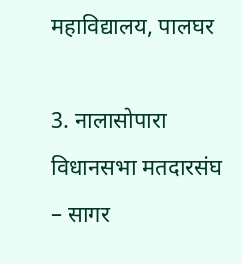महाविद्यालय, पालघर

3. नालासोपारा विधानसभा मतदारसंघ – सागर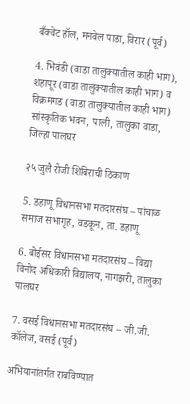बँक्वेट हॉल, मनवेल पाडा, विरार (पूर्व)

4. भिवंडी (वाडा तालुक्यातील काही भाग), शहापूर (वाडा तालुक्यातील काही भाग) व विक्रमगड (वाडा तालुक्यातील काही भाग) सांस्कृतिक भवन, पाली, तालुका वाडा, जिल्हा पालघर

२५ जुलै रोजी शिबिराची ठिकाण

5. डहाणू विधानसभा मतदारसंघ – पांचाळ समाज सभागृह, वडकून, ता. डहाणू

6. बोईसर विधानसभा मतदारसंघ – विद्या विनोद अधिकारी विद्यालय, नागझरी, तालुका पालघर

7. वसई विधानसभा मतदारसंघ – जी.जी. कॉलेज, वसई (पूर्व)

अभियानांतर्गत राबविण्यात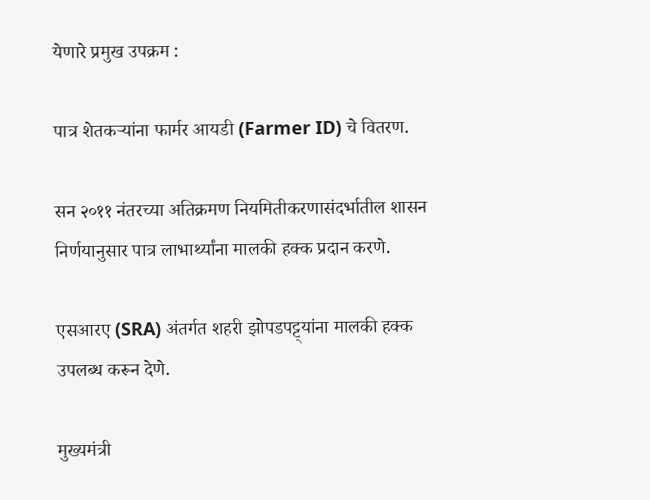येणारे प्रमुख उपक्रम :

पात्र शेतकऱ्यांना फार्मर आयडी (Farmer ID) चे वितरण.

सन २०११ नंतरच्या अतिक्रमण नियमितीकरणासंदर्भातील शासन निर्णयानुसार पात्र लाभार्थ्यांना मालकी हक्क प्रदान करणे.

एसआरए (SRA) अंतर्गत शहरी झोपडपट्ट्यांना मालकी हक्क उपलब्ध करून देणे.

मुख्यमंत्री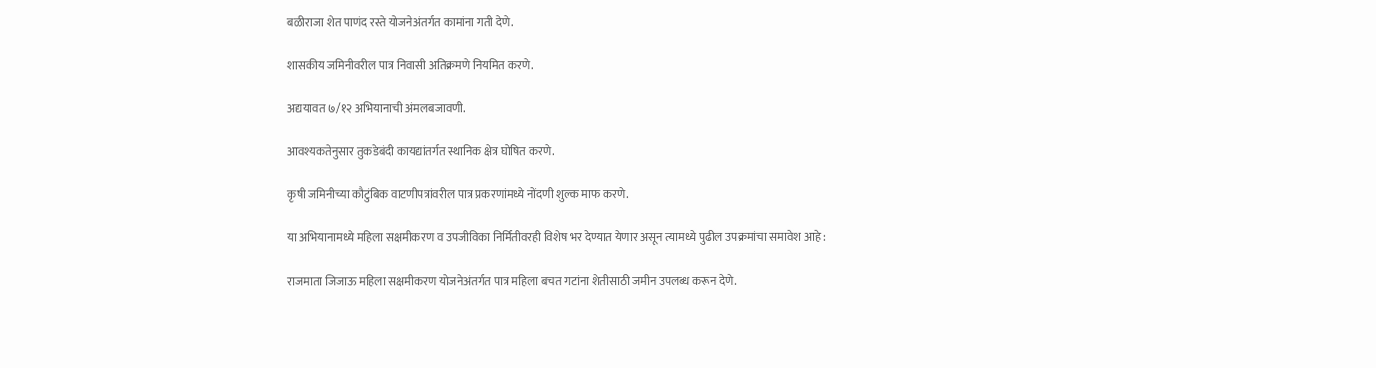बळीराजा शेत पाणंद रस्ते योजनेअंतर्गत कामांना गती देणे.

शासकीय जमिनीवरील पात्र निवासी अतिक्रमणे नियमित करणे.

अद्ययावत ७/१२ अभियानाची अंमलबजावणी.

आवश्यकतेनुसार तुकडेबंदी कायद्यांतर्गत स्थानिक क्षेत्र घोषित करणे.

कृषी जमिनीच्या कौटुंबिक वाटणीपत्रांवरील पात्र प्रकरणांमध्ये नोंदणी शुल्क माफ करणे.

या अभियानामध्ये महिला सक्षमीकरण व उपजीविका निर्मितीवरही विशेष भर देण्यात येणार असून त्यामध्ये पुढील उपक्रमांचा समावेश आहे :

राजमाता जिजाऊ महिला सक्षमीकरण योजनेअंतर्गत पात्र महिला बचत गटांना शेतीसाठी जमीन उपलब्ध करून देणे.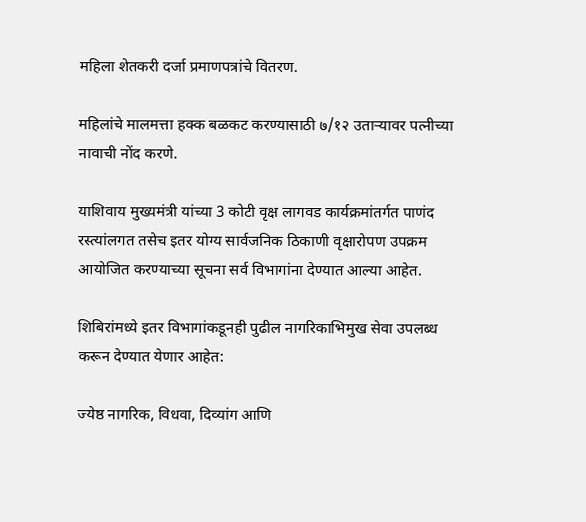महिला शेतकरी दर्जा प्रमाणपत्रांचे वितरण.

महिलांचे मालमत्ता हक्क बळकट करण्यासाठी ७/१२ उताऱ्यावर पत्नीच्या नावाची नोंद करणे.

याशिवाय मुख्यमंत्री यांच्या 3 कोटी वृक्ष लागवड कार्यक्रमांतर्गत पाणंद रस्त्यांलगत तसेच इतर योग्य सार्वजनिक ठिकाणी वृक्षारोपण उपक्रम आयोजित करण्याच्या सूचना सर्व विभागांना देण्यात आल्या आहेत.

शिबिरांमध्ये इतर विभागांकडूनही पुढील नागरिकाभिमुख सेवा उपलब्ध करून देण्यात येणार आहेत:

ज्येष्ठ नागरिक, विधवा, दिव्यांग आणि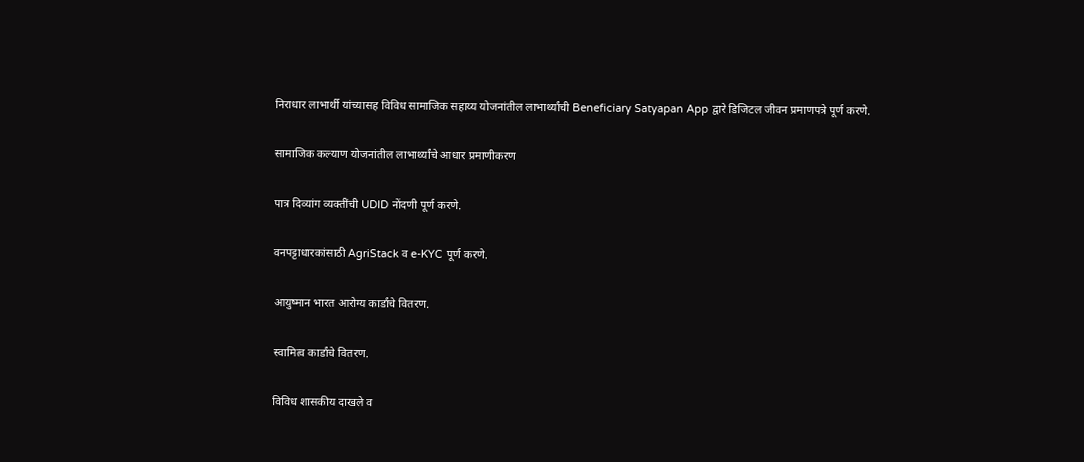निराधार लाभार्थी यांच्यासह विविध सामाजिक सहाय्य योजनांतील लाभार्थ्यांची Beneficiary Satyapan App द्वारे डिजिटल जीवन प्रमाणपत्रे पूर्ण करणे.

सामाजिक कल्याण योजनांतील लाभार्थ्यांचे आधार प्रमाणीकरण

पात्र दिव्यांग व्यक्तींची UDID नोंदणी पूर्ण करणे.

वनपट्टाधारकांसाठी AgriStack व e-KYC पूर्ण करणे.

आयुष्मान भारत आरोग्य कार्डांचे वितरण.

स्वामित्व कार्डांचे वितरण.

विविध शासकीय दाखले व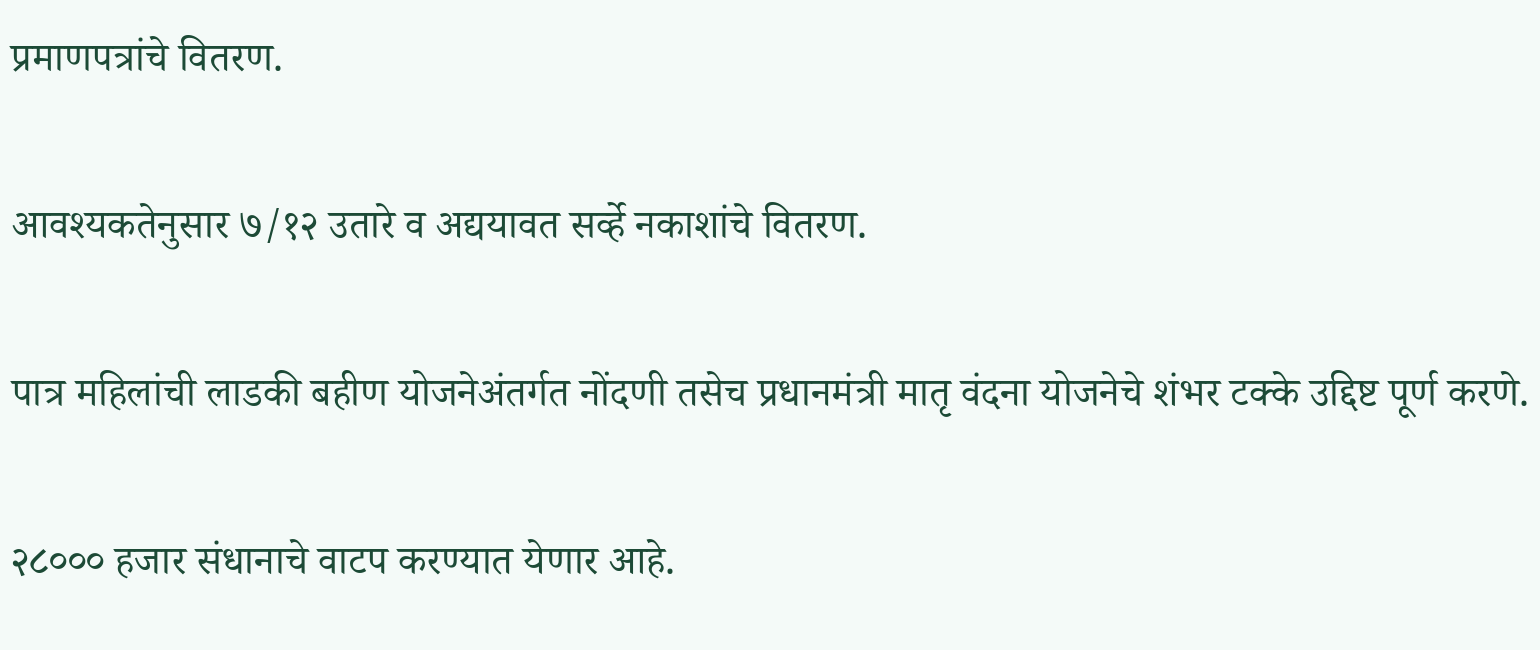प्रमाणपत्रांचे वितरण.

आवश्यकतेनुसार ७/१२ उतारे व अद्ययावत सर्व्हे नकाशांचे वितरण.

पात्र महिलांची लाडकी बहीण योजनेअंतर्गत नोंदणी तसेच प्रधानमंत्री मातृ वंदना योजनेचे शंभर टक्के उद्दिष्ट पूर्ण करणे.

२८००० हजार संधानाचे वाटप करण्यात येणार आहे.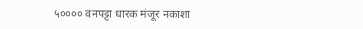५०००० वनपट्टा धारक मंजूर नकाशा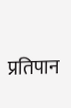प्रतिपान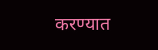करण्यात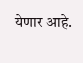येणार आहे.